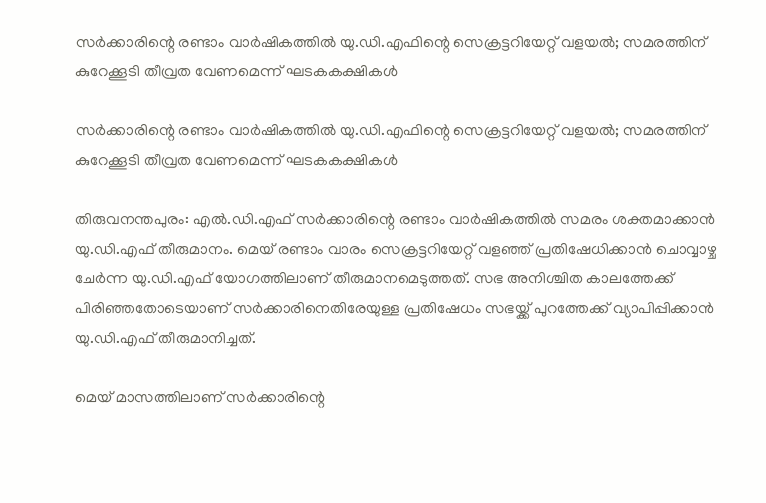സര്‍ക്കാരിന്റെ രണ്ടാം വാര്‍ഷികത്തില്‍ യു.ഡി.എഫിന്റെ സെക്രട്ടറിയേറ്റ് വളയല്‍; സമരത്തിന് കുറേക്കൂടി തീവ്രത വേണമെന്ന് ഘടകകക്ഷികള്‍

സര്‍ക്കാരിന്റെ രണ്ടാം വാര്‍ഷികത്തില്‍ യു.ഡി.എഫിന്റെ സെക്രട്ടറിയേറ്റ് വളയല്‍; സമരത്തിന് കുറേക്കൂടി തീവ്രത വേണമെന്ന് ഘടകകക്ഷികള്‍

തിരുവനന്തപുരം: എല്‍.ഡി.എഫ് സര്‍ക്കാരിന്റെ രണ്ടാം വാര്‍ഷികത്തില്‍ സമരം ശക്തമാക്കാന്‍ യു.ഡി.എഫ് തീരുമാനം. മെയ് രണ്ടാം വാരം സെക്രട്ടറിയേറ്റ് വളഞ്ഞ് പ്രതിഷേധിക്കാന്‍ ചൊവ്വാഴ്ച ചേര്‍ന്ന യു.ഡി.എഫ് യോഗത്തിലാണ് തീരുമാനമെടുത്തത്. സഭ അനിശ്ചിത കാലത്തേക്ക് പിരിഞ്ഞതോടെയാണ് സര്‍ക്കാരിനെതിരേയുള്ള പ്രതിഷേധം സഭയ്ക്ക് പുറത്തേക്ക് വ്യാപിപ്പിക്കാന്‍ യു.ഡി.എഫ് തീരുമാനിച്ചത്.

മെയ് മാസത്തിലാണ് സര്‍ക്കാരിന്റെ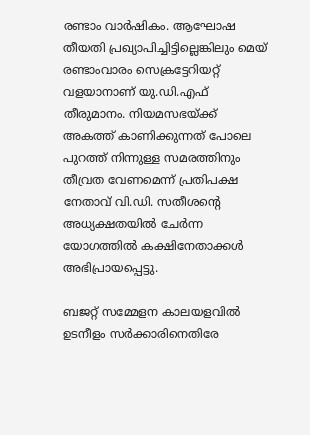രണ്ടാം വാര്‍ഷികം. ആഘോഷ തീയതി പ്രഖ്യാപിച്ചിട്ടില്ലെങ്കിലും മെയ് രണ്ടാംവാരം സെക്രട്ടേറിയറ്റ് വളയാനാണ് യു.ഡി.എഫ് തീരുമാനം. നിയമസഭയ്ക്ക് അകത്ത് കാണിക്കുന്നത് പോലെ പുറത്ത് നിന്നുള്ള സമരത്തിനും തീവ്രത വേണമെന്ന് പ്രതിപക്ഷ നേതാവ് വി.ഡി. സതീശന്റെ അധ്യക്ഷതയില്‍ ചേര്‍ന്ന യോഗത്തില്‍ കക്ഷിനേതാക്കള്‍ അഭിപ്രായപ്പെട്ടു.

ബജറ്റ് സമ്മേളന കാലയളവില്‍ ഉടനീളം സര്‍ക്കാരിനെതിരേ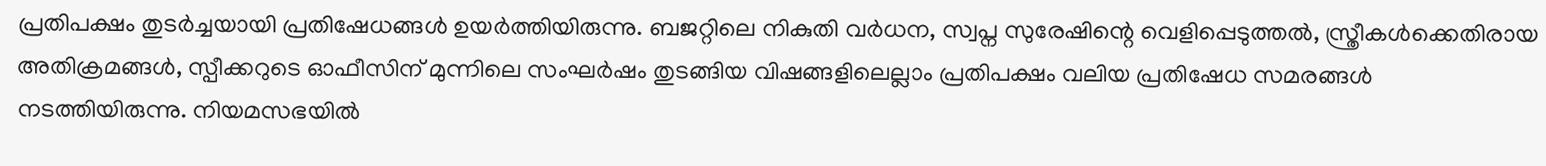പ്രതിപക്ഷം തുടര്‍ച്ചയായി പ്രതിഷേധങ്ങള്‍ ഉയര്‍ത്തിയിരുന്നു. ബജറ്റിലെ നികുതി വര്‍ധന, സ്വപ്ന സുരേഷിന്റെ വെളിപ്പെടുത്തല്‍, സ്ത്രീകള്‍ക്കെതിരായ അതിക്രമങ്ങള്‍, സ്പീക്കറുടെ ഓഫീസിന് മുന്നിലെ സംഘര്‍ഷം തുടങ്ങിയ വിഷങ്ങളിലെല്ലാം പ്രതിപക്ഷം വലിയ പ്രതിഷേധ സമരങ്ങള്‍ നടത്തിയിരുന്നു. നിയമസഭയില്‍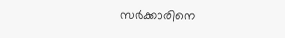സര്‍ക്കാരിനെ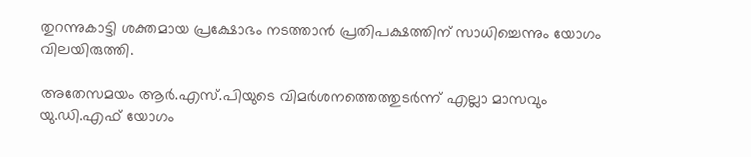തുറന്നുകാട്ടി ശക്തമായ പ്രക്ഷോഭം നടത്താന്‍ പ്രതിപക്ഷത്തിന് സാധിച്ചെന്നും യോഗം വിലയിരുത്തി.

അതേസമയം ആര്‍.എസ്.പിയുടെ വിമര്‍ശനത്തെത്തുടര്‍ന്ന് എല്ലാ മാസവും യു.ഡി.എഫ് യോഗം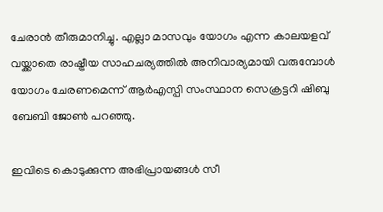ചേരാന്‍ തീരുമാനിച്ചു. എല്ലാ മാസവും യോഗം എന്ന കാലയളവ് വയ്ക്കാതെ രാഷ്ട്രീയ സാഹചര്യത്തില്‍ അനിവാര്യമായി വരുമ്പോള്‍ യോഗം ചേരണമെന്ന് ആര്‍എസ്പി സംസ്ഥാന സെക്രട്ടറി ഷിബു ബേബി ജോണ്‍ പറഞ്ഞു.

ഇവിടെ കൊടുക്കുന്ന അഭിപ്രായങ്ങള്‍ സീ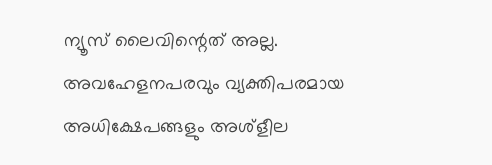ന്യൂസ് ലൈവിന്റെത് അല്ല. അവഹേളനപരവും വ്യക്തിപരമായ അധിക്ഷേപങ്ങളും അശ്‌ളീല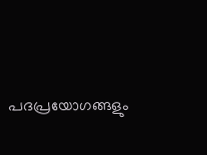പദപ്രയോഗങ്ങളും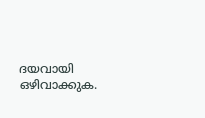ദയവായി ഒഴിവാക്കുക.